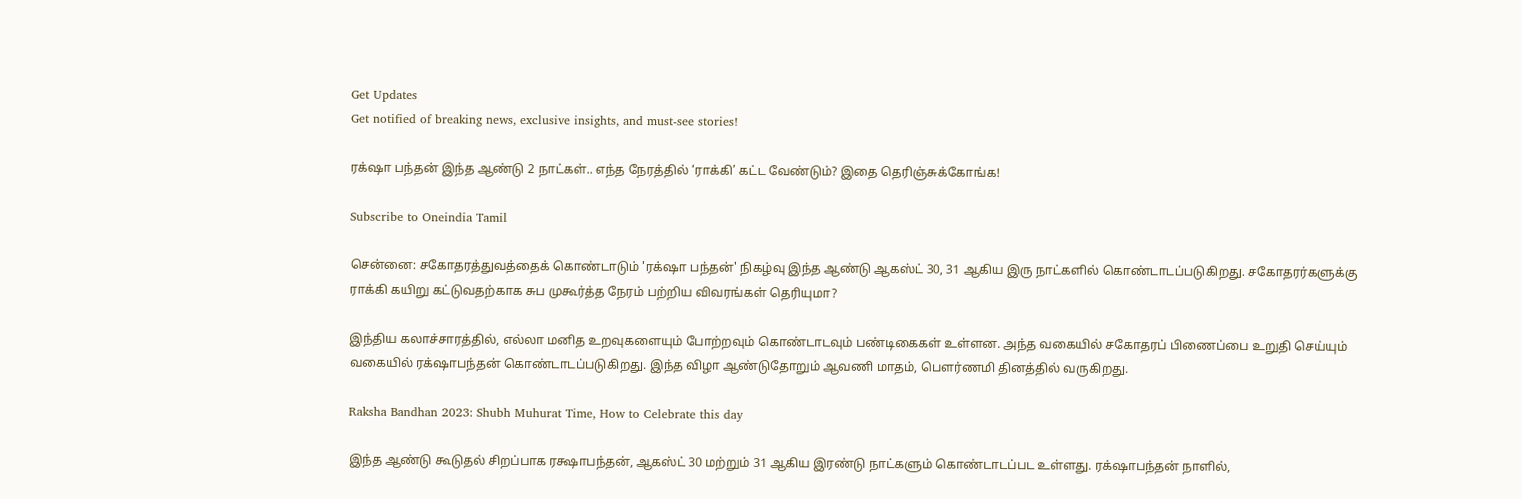Get Updates
Get notified of breaking news, exclusive insights, and must-see stories!

ரக்‌ஷா பந்தன் இந்த ஆண்டு 2 நாட்கள்.. எந்த நேரத்தில் ‘ராக்கி’ கட்ட வேண்டும்? இதை தெரிஞ்சுக்கோங்க!

Subscribe to Oneindia Tamil

சென்னை: சகோதரத்துவத்தைக் கொண்டாடும் 'ரக்‌ஷா பந்தன்' நிகழ்வு இந்த ஆண்டு ஆகஸ்ட் 30, 31 ஆகிய இரு நாட்களில் கொண்டாடப்படுகிறது. சகோதரர்களுக்கு ராக்கி கயிறு கட்டுவதற்காக சுப முகூர்த்த நேரம் பற்றிய விவரங்கள் தெரியுமா?

இந்திய கலாச்சாரத்தில், எல்லா மனித உறவுகளையும் போற்றவும் கொண்டாடவும் பண்டிகைகள் உள்ளன. அந்த வகையில் சகோதரப் பிணைப்பை உறுதி செய்யும் வகையில் ரக்‌ஷாபந்தன் கொண்டாடப்படுகிறது. இந்த விழா ஆண்டுதோறும் ஆவணி மாதம், பௌர்ணமி தினத்தில் வருகிறது.

Raksha Bandhan 2023: Shubh Muhurat Time, How to Celebrate this day

இந்த ஆண்டு கூடுதல் சிறப்பாக ரக்ஷாபந்தன், ஆகஸ்ட் 30 மற்றும் 31 ஆகிய இரண்டு நாட்களும் கொண்டாடப்பட உள்ளது. ரக்‌ஷாபந்தன் நாளில்,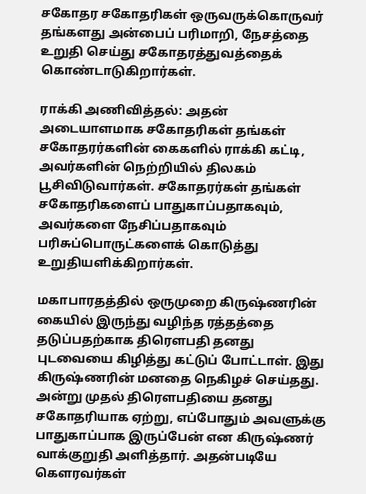சகோதர சகோதரிகள் ஒருவருக்கொருவர் தங்களது அன்பைப் பரிமாறி, நேசத்தை உறுதி செய்து சகோதரத்துவத்தைக் கொண்டாடுகிறார்கள்.

ராக்கி அணிவித்தல்: அதன் அடையாளமாக சகோதரிகள் தங்கள் சகோதரர்களின் கைகளில் ராக்கி கட்டி, அவர்களின் நெற்றியில் திலகம் பூசிவிடுவார்கள். சகோதரர்கள் தங்கள் சகோதரிகளைப் பாதுகாப்பதாகவும், அவர்களை நேசிப்பதாகவும் பரிசுப்பொருட்களைக் கொடுத்து உறுதியளிக்கிறார்கள்.

மகாபாரதத்தில் ஒருமுறை கிருஷ்ணரின் கையில் இருந்து வழிந்த ரத்தத்தை தடுப்பதற்காக திரெளபதி தனது புடவையை கிழித்து கட்டுப் போட்டாள். இது கிருஷ்ணரின் மனதை நெகிழச் செய்தது. அன்று முதல் திரெளபதியை தனது சகோதரியாக ஏற்று, எப்போதும் அவளுக்கு பாதுகாப்பாக இருப்பேன் என கிருஷ்ணர் வாக்குறுதி அளித்தார். அதன்படியே கௌரவர்கள்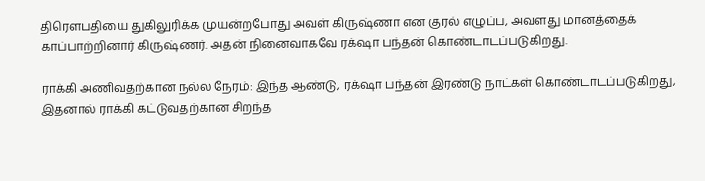திரௌபதியை துகிலுரிக்க முயன்றபோது அவள் கிருஷ்ணா என குரல் எழுப்ப, அவளது மானத்தைக் காப்பாற்றினார் கிருஷ்ணர். அதன் நினைவாகவே ரக்‌ஷா பந்தன் கொண்டாடப்படுகிறது.

ராக்கி அணிவதற்கான நல்ல நேரம்: இந்த ஆண்டு, ரக்‌ஷா பந்தன் இரண்டு நாட்கள் கொண்டாடப்படுகிறது, இதனால் ராக்கி கட்டுவதற்கான சிறந்த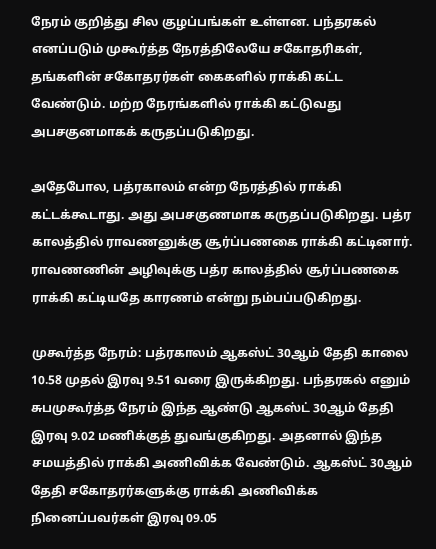நேரம் குறித்து சில குழப்பங்கள் உள்ளன. பந்தரகல் எனப்படும் முகூர்த்த நேரத்திலேயே சகோதரிகள், தங்களின் சகோதரர்கள் கைகளில் ராக்கி கட்ட வேண்டும். மற்ற நேரங்களில் ராக்கி கட்டுவது அபசகுனமாகக் கருதப்படுகிறது.

அதேபோல, பத்ரகாலம் என்ற நேரத்தில் ராக்கி கட்டக்கூடாது. அது அபசகுணமாக கருதப்படுகிறது. பத்ர காலத்தில் ராவணனுக்கு சூர்ப்பணகை ராக்கி கட்டினார். ராவணணின் அழிவுக்கு பத்ர காலத்தில் சூர்ப்பணகை ராக்கி கட்டியதே காரணம் என்று நம்பப்படுகிறது.

முகூர்த்த நேரம்: பத்ரகாலம் ஆகஸ்ட் 30ஆம் தேதி காலை 10.58 முதல் இரவு 9.51 வரை இருக்கிறது. பந்தரகல் எனும் சுபமுகூர்த்த நேரம் இந்த ஆண்டு ஆகஸ்ட் 30ஆம் தேதி இரவு 9.02 மணிக்குத் துவங்குகிறது. அதனால் இந்த சமயத்தில் ராக்கி அணிவிக்க வேண்டும். ஆகஸ்ட் 30ஆம் தேதி சகோதரர்களுக்கு ராக்கி அணிவிக்க நினைப்பவர்கள் இரவு 09.05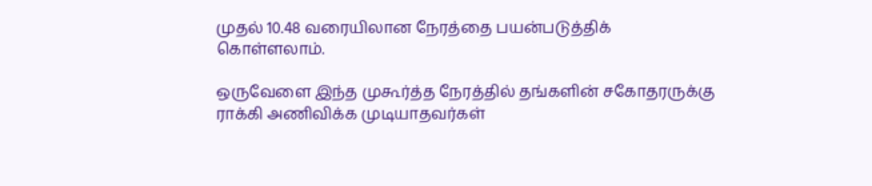முதல் 10.48 வரையிலான நேரத்தை பயன்படுத்திக் கொள்ளலாம்.

ஒருவேளை இந்த முகூர்த்த நேரத்தில் தங்களின் சகோதரருக்கு ராக்கி அணிவிக்க முடியாதவர்கள்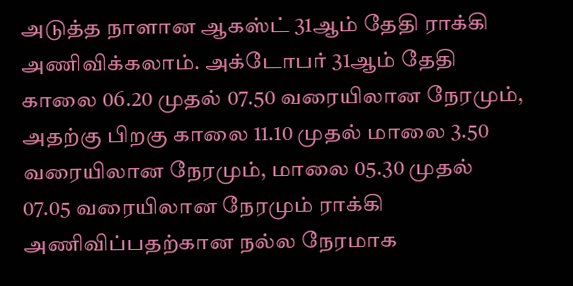அடுத்த நாளான ஆகஸ்ட் 31ஆம் தேதி ராக்கி அணிவிக்கலாம். அக்டோபர் 31ஆம் தேதி காலை 06.20 முதல் 07.50 வரையிலான நேரமும், அதற்கு பிறகு காலை 11.10 முதல் மாலை 3.50 வரையிலான நேரமும், மாலை 05.30 முதல் 07.05 வரையிலான நேரமும் ராக்கி அணிவிப்பதற்கான நல்ல நேரமாக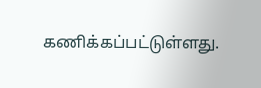கணிக்கப்பட்டுள்ளது.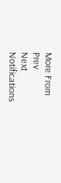More From
Prev
Next
Notifications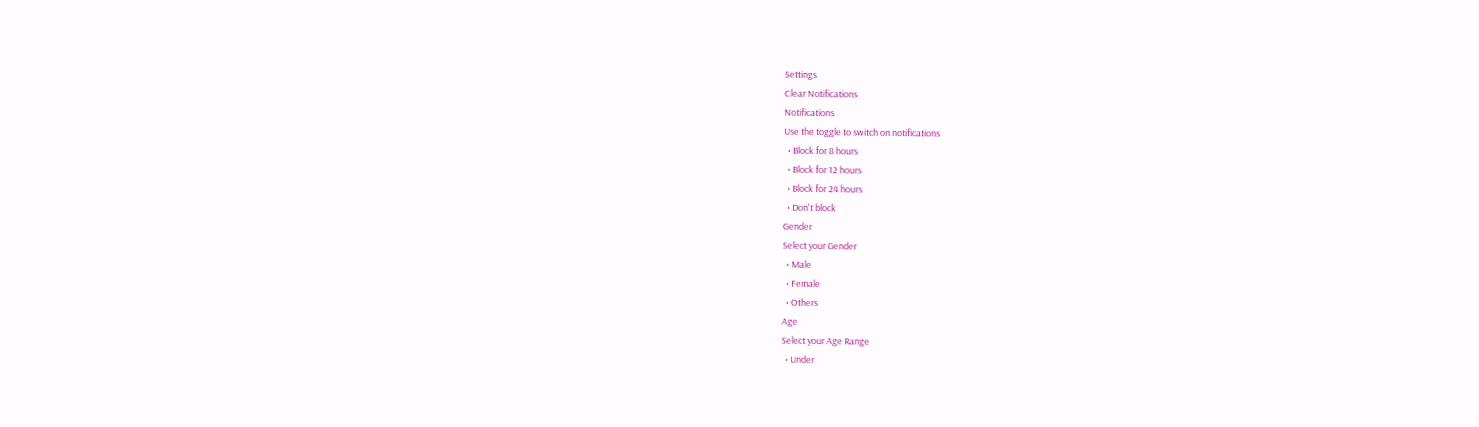Settings
Clear Notifications
Notifications
Use the toggle to switch on notifications
  • Block for 8 hours
  • Block for 12 hours
  • Block for 24 hours
  • Don't block
Gender
Select your Gender
  • Male
  • Female
  • Others
Age
Select your Age Range
  • Under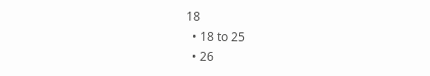18
  • 18 to 25
  • 26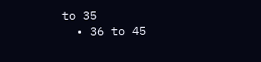to 35
  • 36 to 45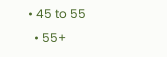• 45 to 55
  • 55+